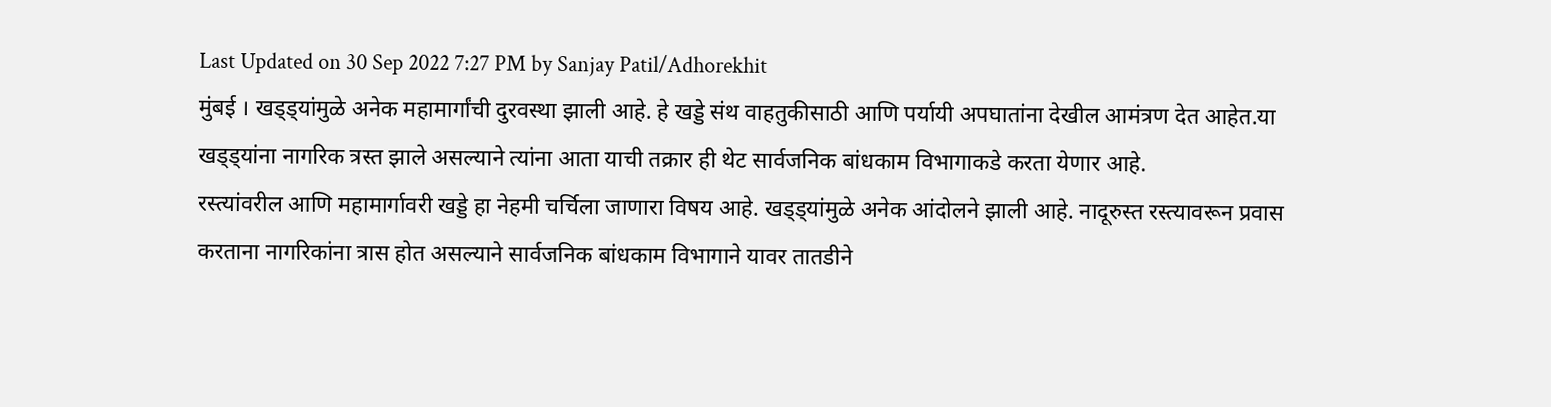Last Updated on 30 Sep 2022 7:27 PM by Sanjay Patil/Adhorekhit
मुंबई । खड्ड्यांमुळे अनेक महामार्गांची दुरवस्था झाली आहे. हे खड्डे संथ वाहतुकीसाठी आणि पर्यायी अपघातांना देखील आमंत्रण देत आहेत.या खड्ड्यांना नागरिक त्रस्त झाले असल्याने त्यांना आता याची तक्रार ही थेट सार्वजनिक बांधकाम विभागाकडे करता येणार आहे.
रस्त्यांवरील आणि महामार्गावरी खड्डे हा नेहमी चर्चिला जाणारा विषय आहे. खड्ड्यांमुळे अनेक आंदोलने झाली आहे. नादूरुस्त रस्त्यावरून प्रवास करताना नागरिकांना त्रास होत असल्याने सार्वजनिक बांधकाम विभागाने यावर तातडीने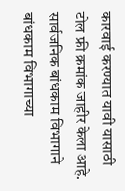कारवाई करण्यात यावी यासाठी टोल फ्री क्रमांक जाहीर केला आहे.
सार्वजनिक बांधकाम विभागाने बांधकाम विभागाच्या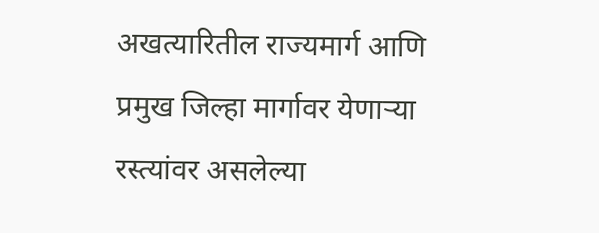अखत्यारितील राज्यमार्ग आणि प्रमुख जिल्हा मार्गावर येणाऱ्या रस्त्यांवर असलेल्या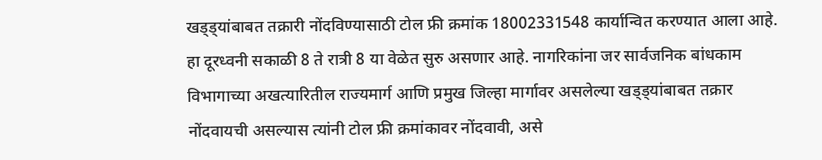खड्ड्यांबाबत तक्रारी नोंदविण्यासाठी टोल फ्री क्रमांक 18002331548 कार्यान्वित करण्यात आला आहे. हा दूरध्वनी सकाळी 8 ते रात्री 8 या वेळेत सुरु असणार आहे. नागरिकांना जर सार्वजनिक बांधकाम विभागाच्या अखत्यारितील राज्यमार्ग आणि प्रमुख जिल्हा मार्गावर असलेल्या खड्ड्यांबाबत तक्रार नोंदवायची असल्यास त्यांनी टोल फ्री क्रमांकावर नोंदवावी, असे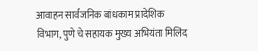आवाहन सार्वजनिक बांधकाम प्रादेशिक विभाग, पुणे चे सहायक मुख्य अभियंता मिलिंद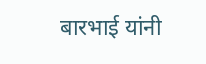बारभाई यांनी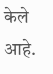केले आहे.